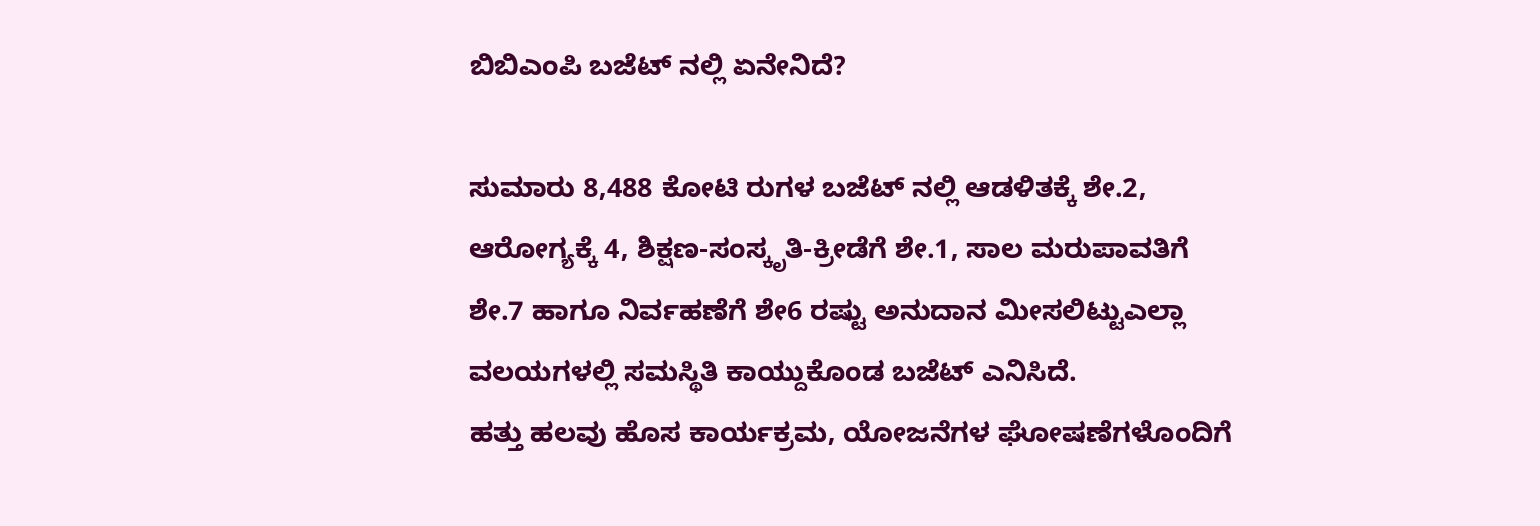ಬಿಬಿಎಂಪಿ ಬಜೆಟ್ ನಲ್ಲಿ ಏನೇನಿದೆ?

ಸುಮಾರು 8,488 ಕೋಟಿ ರುಗಳ ಬಜೆಟ್ ನಲ್ಲಿ ಆಡಳಿತಕ್ಕೆ ಶೇ.2, ಆರೋಗ್ಯಕ್ಕೆ 4, ಶಿಕ್ಷಣ-ಸಂಸ್ಕೃತಿ-ಕ್ರೀಡೆಗೆ ಶೇ.1, ಸಾಲ ಮರುಪಾವತಿಗೆ ಶೇ.7 ಹಾಗೂ ನಿರ್ವಹಣೆಗೆ ಶೇ6 ರಷ್ಟು ಅನುದಾನ ಮೀಸಲಿಟ್ಟುಎಲ್ಲಾ ವಲಯಗಳಲ್ಲಿ ಸಮಸ್ಥಿತಿ ಕಾಯ್ದುಕೊಂಡ ಬಜೆಟ್ ಎನಿಸಿದೆ.
ಹತ್ತು ಹಲವು ಹೊಸ ಕಾರ್ಯಕ್ರಮ, ಯೋಜನೆಗಳ ಘೋಷಣೆಗಳೊಂದಿಗೆ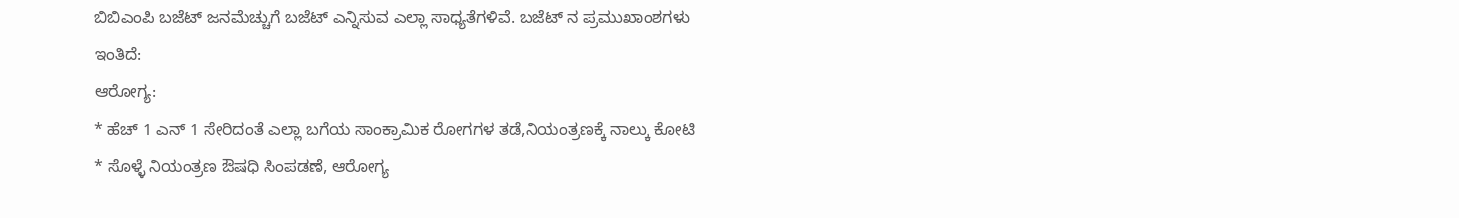ಬಿಬಿಎಂಪಿ ಬಜೆಟ್ ಜನಮೆಚ್ಚುಗೆ ಬಜೆಟ್ ಎನ್ನಿಸುವ ಎಲ್ಲಾ ಸಾಧ್ಯತೆಗಳಿವೆ. ಬಜೆಟ್ ನ ಪ್ರಮುಖಾಂಶಗಳು ಇಂತಿದೆ:
ಆರೋಗ್ಯ:
* ಹೆಚ್ 1 ಎನ್ 1 ಸೇರಿದಂತೆ ಎಲ್ಲಾ ಬಗೆಯ ಸಾಂಕ್ರಾಮಿಕ ರೋಗಗಳ ತಡೆ,ನಿಯಂತ್ರಣಕ್ಕೆ ನಾಲ್ಕು ಕೋಟಿ
* ಸೊಳ್ಳೆ ನಿಯಂತ್ರಣ ಔಷಧಿ ಸಿಂಪಡಣೆ, ಆರೋಗ್ಯ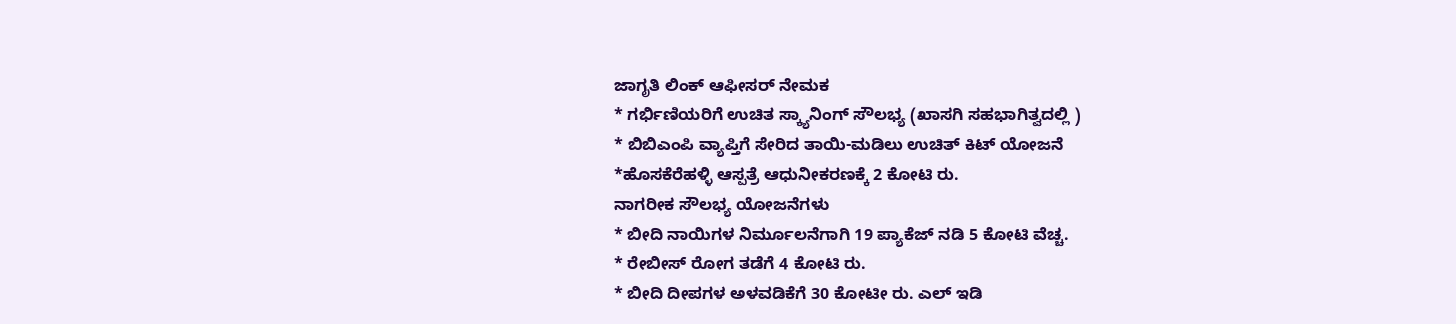ಜಾಗೃತಿ ಲಿಂಕ್ ಆಫೀಸರ್ ನೇಮಕ
* ಗರ್ಭಿಣಿಯರಿಗೆ ಉಚಿತ ಸ್ಕ್ಯಾನಿಂಗ್ ಸೌಲಭ್ಯ (ಖಾಸಗಿ ಸಹಭಾಗಿತ್ವದಲ್ಲಿ )
* ಬಿಬಿಎಂಪಿ ವ್ಯಾಪ್ತಿಗೆ ಸೇರಿದ ತಾಯಿ-ಮಡಿಲು ಉಚಿತ್ ಕಿಟ್ ಯೋಜನೆ
*ಹೊಸಕೆರೆಹಳ್ಳಿ ಆಸ್ಪತ್ರೆ ಆಧುನೀಕರಣಕ್ಕೆ 2 ಕೋಟಿ ರು.
ನಾಗರೀಕ ಸೌಲಭ್ಯ ಯೋಜನೆಗಳು
* ಬೀದಿ ನಾಯಿಗಳ ನಿರ್ಮೂಲನೆಗಾಗಿ 19 ಪ್ಯಾಕೆಜ್ ನಡಿ 5 ಕೋಟಿ ವೆಚ್ಚ.
* ರೇಬೀಸ್ ರೋಗ ತಡೆಗೆ 4 ಕೋಟಿ ರು.
* ಬೀದಿ ದೀಪಗಳ ಅಳವಡಿಕೆಗೆ 30 ಕೋಟೀ ರು. ಎಲ್ ಇಡಿ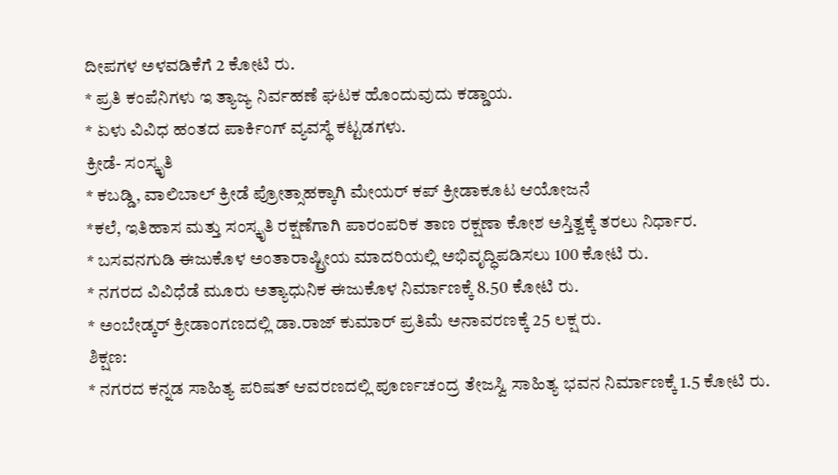ದೀಪಗಳ ಅಳವಡಿಕೆಗೆ 2 ಕೋಟಿ ರು.
* ಪ್ರತಿ ಕಂಪೆನಿಗಳು ಇ ತ್ಯಾಜ್ಯ ನಿರ್ವಹಣೆ ಘಟಕ ಹೊಂದುವುದು ಕಡ್ಡಾಯ.
* ಏಳು ವಿವಿಧ ಹಂತದ ಪಾರ್ಕಿಂಗ್ ವ್ಯವಸ್ಥೆ ಕಟ್ಟಡಗಳು.
ಕ್ರೀಡೆ- ಸಂಸ್ಕೃತಿ
* ಕಬಡ್ಡಿ, ವಾಲಿಬಾಲ್ ಕ್ರೀಡೆ ಪ್ರೋತ್ಸಾಹಕ್ಕಾಗಿ ಮೇಯರ್ ಕಪ್ ಕ್ರೀಡಾಕೂಟ ಆಯೋಜನೆ
*ಕಲೆ, ಇತಿಹಾಸ ಮತ್ತು ಸಂಸ್ಕೃತಿ ರಕ್ಷಣೆಗಾಗಿ ಪಾರಂಪರಿಕ ತಾಣ ರಕ್ಷಣಾ ಕೋಶ ಅಸ್ತಿತ್ವಕ್ಕೆ ತರಲು ನಿರ್ಧಾರ.
* ಬಸವನಗುಡಿ ಈಜುಕೊಳ ಅಂತಾರಾಷ್ಟ್ರೀಯ ಮಾದರಿಯಲ್ಲಿ ಅಭಿವೃದ್ಧಿಪಡಿಸಲು 100 ಕೋಟಿ ರು.
* ನಗರದ ವಿವಿಧೆಡೆ ಮೂರು ಅತ್ಯಾಧುನಿಕ ಈಜುಕೊಳ ನಿರ್ಮಾಣಕ್ಕೆ 8.50 ಕೋಟಿ ರು.
* ಅಂಬೇಡ್ಕರ್ ಕ್ರೀಡಾಂಗಣದಲ್ಲಿ ಡಾ.ರಾಜ್ ಕುಮಾರ್ ಪ್ರತಿಮೆ ಅನಾವರಣಕ್ಕೆ 25 ಲಕ್ಷ ರು.
ಶಿಕ್ಷಣ:
* ನಗರದ ಕನ್ನಡ ಸಾಹಿತ್ಯ ಪರಿಷತ್ ಆವರಣದಲ್ಲಿ ಪೂರ್ಣಚಂದ್ರ ತೇಜಸ್ವಿ ಸಾಹಿತ್ಯ ಭವನ ನಿರ್ಮಾಣಕ್ಕೆ 1.5 ಕೋಟಿ ರು.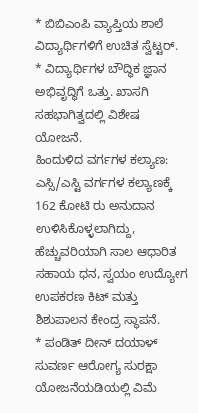* ಬಿಬಿಎಂಪಿ ವ್ಯಾಪ್ತಿಯ ಶಾಲೆ ವಿದ್ಯಾರ್ಥಿಗಳಿಗೆ ಉಚಿತ ಸ್ವೆಟ್ಟರ್.
* ವಿದ್ಯಾರ್ಥಿಗಳ ಬೌದ್ಧಿಕ ಜ್ಞಾನ ಅಭಿವೃದ್ಧಿಗೆ ಒತ್ತು. ಖಾಸಗಿ ಸಹಭಾಗಿತ್ವದಲ್ಲಿ ವಿಶೇಷ ಯೋಜನೆ.
ಹಿಂದುಳಿದ ವರ್ಗಗಳ ಕಲ್ಯಾಣ: ಎಸ್ಸಿ/ಎಸ್ಟಿ ವರ್ಗಗಳ ಕಲ್ಯಾಣಕ್ಕೆ 162 ಕೋಟಿ ರು ಅನುದಾನ ಉಳಿಸಿಕೊಳ್ಳಲಾಗಿದ್ದು, ಹೆಚ್ಚುವರಿಯಾಗಿ ಸಾಲ ಆಧಾರಿತ ಸಹಾಯ ಧನ, ಸ್ವಯಂ ಉದ್ಯೋಗ ಉಪಕರಣ ಕಿಟ್ ಮತ್ತು ಶಿಶುಪಾಲನ ಕೇಂದ್ರ ಸ್ಥಾಪನೆ.
* ಪಂಡಿತ್ ದೀನ್ ದಯಾಳ್ ಸುವರ್ಣ ಆರೋಗ್ಯ ಸುರಕ್ಷಾ ಯೋಜನೆಯಡಿಯಲ್ಲಿ ವಿಮೆ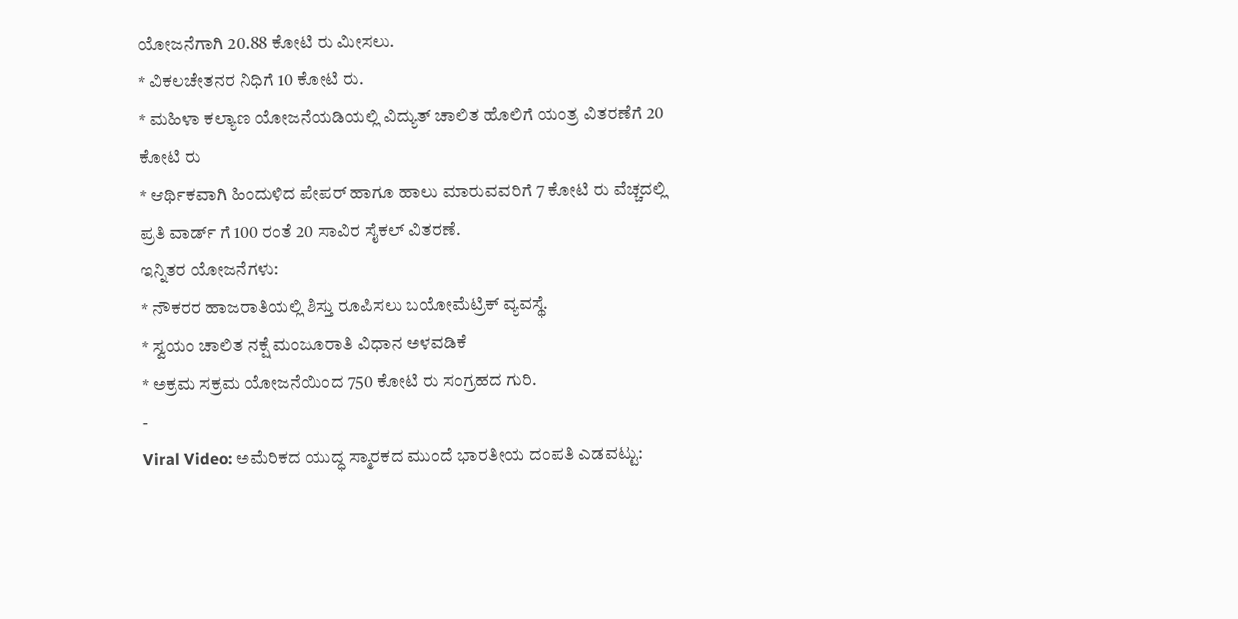ಯೋಜನೆಗಾಗಿ 20.88 ಕೋಟಿ ರು ಮೀಸಲು.
* ವಿಕಲಚೇತನರ ನಿಧಿಗೆ 10 ಕೋಟಿ ರು.
* ಮಹಿಳಾ ಕಲ್ಯಾಣ ಯೋಜನೆಯಡಿಯಲ್ಲಿ ವಿದ್ಯುತ್ ಚಾಲಿತ ಹೊಲಿಗೆ ಯಂತ್ರ ವಿತರಣೆಗೆ 20 ಕೋಟಿ ರು
* ಆರ್ಥಿಕವಾಗಿ ಹಿಂದುಳಿದ ಪೇಪರ್ ಹಾಗೂ ಹಾಲು ಮಾರುವವರಿಗೆ 7 ಕೋಟಿ ರು ವೆಚ್ಚದಲ್ಲಿ ಪ್ರತಿ ವಾರ್ಡ್ ಗೆ 100 ರಂತೆ 20 ಸಾವಿರ ಸೈಕಲ್ ವಿತರಣೆ.
ಇನ್ನಿತರ ಯೋಜನೆಗಳು:
* ನೌಕರರ ಹಾಜರಾತಿಯಲ್ಲಿ ಶಿಸ್ತು ರೂಪಿಸಲು ಬಯೋಮೆಟ್ರಿಕ್ ವ್ಯವಸ್ಥೆ.
* ಸ್ವಯಂ ಚಾಲಿತ ನಕ್ಷೆ ಮಂಜೂರಾತಿ ವಿಧಾನ ಅಳವಡಿಕೆ
* ಅಕ್ರಮ ಸಕ್ರಮ ಯೋಜನೆಯಿಂದ 750 ಕೋಟಿ ರು ಸಂಗ್ರಹದ ಗುರಿ.
-
Viral Video: ಅಮೆರಿಕದ ಯುದ್ಧ ಸ್ಮಾರಕದ ಮುಂದೆ ಭಾರತೀಯ ದಂಪತಿ ಎಡವಟ್ಟು: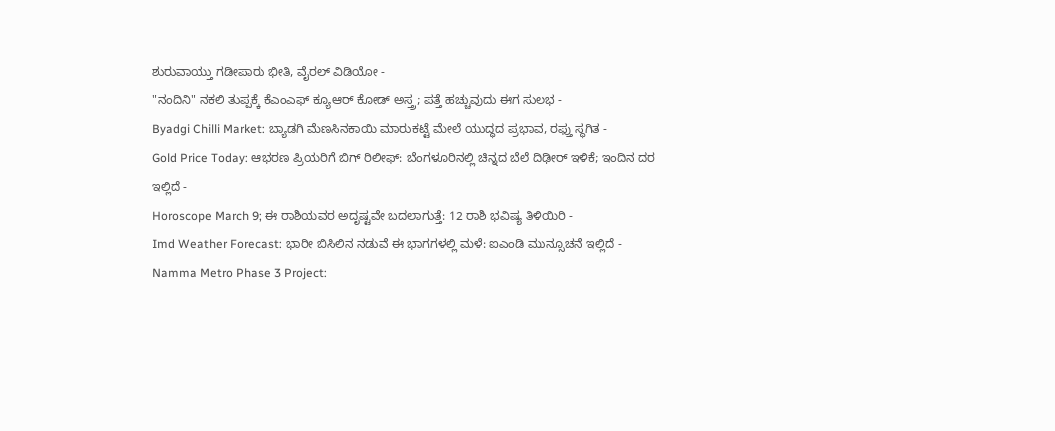ಶುರುವಾಯ್ತು ಗಡೀಪಾರು ಭೀತಿ, ವೈರಲ್ ವಿಡಿಯೋ -
"ನಂದಿನಿ" ನಕಲಿ ತುಪ್ಪಕ್ಕೆ ಕೆಎಂಎಫ್ ಕ್ಯೂಆರ್ ಕೋಡ್ ಅಸ್ತ್ರ; ಪತ್ತೆ ಹಚ್ಚುವುದು ಈಗ ಸುಲಭ -
Byadgi Chilli Market: ಬ್ಯಾಡಗಿ ಮೆಣಸಿನಕಾಯಿ ಮಾರುಕಟ್ಟೆ ಮೇಲೆ ಯುದ್ಧದ ಪ್ರಭಾವ, ರಫ್ತು ಸ್ಥಗಿತ -
Gold Price Today: ಆಭರಣ ಪ್ರಿಯರಿಗೆ ಬಿಗ್ ರಿಲೀಫ್: ಬೆಂಗಳೂರಿನಲ್ಲಿ ಚಿನ್ನದ ಬೆಲೆ ದಿಢೀರ್ ಇಳಿಕೆ; ಇಂದಿನ ದರ ಇಲ್ಲಿದೆ -
Horoscope March 9; ಈ ರಾಶಿಯವರ ಅದೃಷ್ಟವೇ ಬದಲಾಗುತ್ತೆ: 12 ರಾಶಿ ಭವಿಷ್ಯ ತಿಳಿಯಿರಿ -
Imd Weather Forecast: ಭಾರೀ ಬಿಸಿಲಿನ ನಡುವೆ ಈ ಭಾಗಗಳಲ್ಲಿ ಮಳೆ: ಐಎಂಡಿ ಮುನ್ಸೂಚನೆ ಇಲ್ಲಿದೆ -
Namma Metro Phase 3 Project: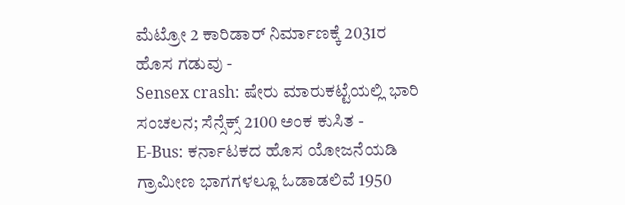ಮೆಟ್ರೋ 2 ಕಾರಿಡಾರ್ ನಿರ್ಮಾಣಕ್ಕೆ 2031ರ ಹೊಸ ಗಡುವು -
Sensex crash: ಷೇರು ಮಾರುಕಟ್ಟೆಯಲ್ಲಿ ಭಾರಿ ಸಂಚಲನ; ಸೆನ್ಸೆಕ್ಸ್ 2100 ಅಂಕ ಕುಸಿತ -
E-Bus: ಕರ್ನಾಟಕದ ಹೊಸ ಯೋಜನೆಯಡಿ ಗ್ರಾಮೀಣ ಭಾಗಗಳಲ್ಲೂ ಓಡಾಡಲಿವೆ 1950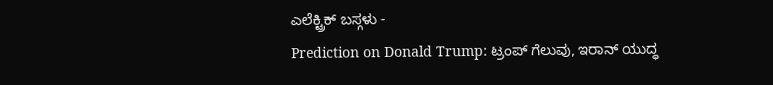ಎಲೆಕ್ಟ್ರಿಕ್ ಬಸ್ಗಳು -
Prediction on Donald Trump: ಟ್ರಂಪ್ ಗೆಲುವು, ಇರಾನ್ ಯುದ್ಧ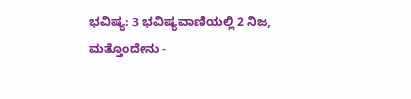ಭವಿಷ್ಯ: 3 ಭವಿಷ್ಯವಾಣಿಯಲ್ಲಿ 2 ನಿಜ, ಮತ್ತೊಂದೇನು -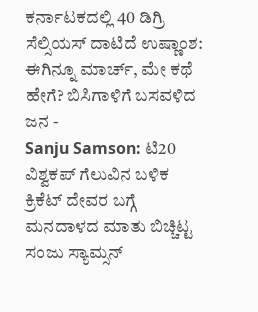ಕರ್ನಾಟಕದಲ್ಲಿ 40 ಡಿಗ್ರಿ ಸೆಲ್ಸಿಯಸ್ ದಾಟಿದೆ ಉಷ್ಣಾಂಶ: ಈಗಿನ್ನೂ ಮಾರ್ಚ್, ಮೇ ಕಥೆ ಹೇಗೆ? ಬಿಸಿಗಾಳಿಗೆ ಬಸವಳಿದ ಜನ -
Sanju Samson: ಟಿ20 ವಿಶ್ವಕಪ್ ಗೆಲುವಿನ ಬಳಿಕ ಕ್ರಿಕೆಟ್ ದೇವರ ಬಗ್ಗೆ ಮನದಾಳದ ಮಾತು ಬಿಚ್ಚಿಟ್ಟ ಸಂಜು ಸ್ಯಾಮ್ಸನ್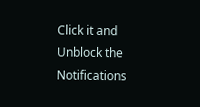Click it and Unblock the Notifications